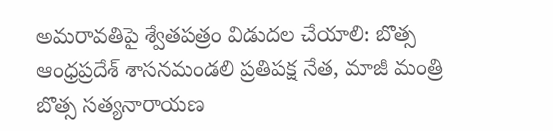అమరావతిపై శ్వేతపత్రం విడుదల చేయాలి: బొత్స
ఆంధ్రప్రదేశ్ శాసనమండలి ప్రతిపక్ష నేత, మాజీ మంత్రి బొత్స సత్యనారాయణ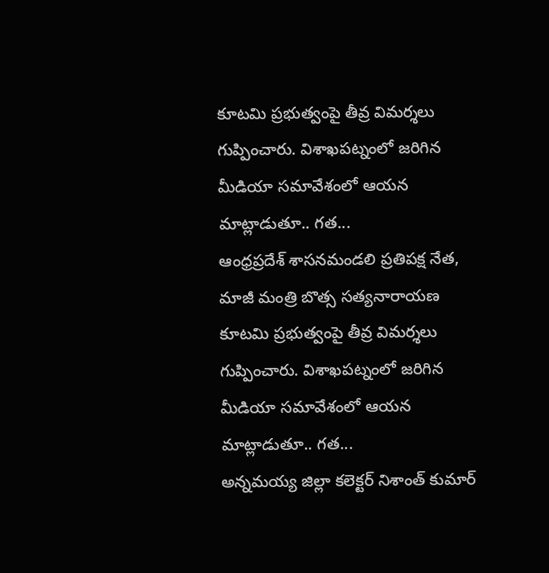కూటమి ప్రభుత్వంపై తీవ్ర విమర్శలు గుప్పించారు. విశాఖపట్నంలో జరిగిన మీడియా సమావేశంలో ఆయన మాట్లాడుతూ.. గత...
ఆంధ్రప్రదేశ్ శాసనమండలి ప్రతిపక్ష నేత, మాజీ మంత్రి బొత్స సత్యనారాయణ కూటమి ప్రభుత్వంపై తీవ్ర విమర్శలు గుప్పించారు. విశాఖపట్నంలో జరిగిన మీడియా సమావేశంలో ఆయన మాట్లాడుతూ.. గత...
అన్నమయ్య జిల్లా కలెక్టర్ నిశాంత్ కుమార్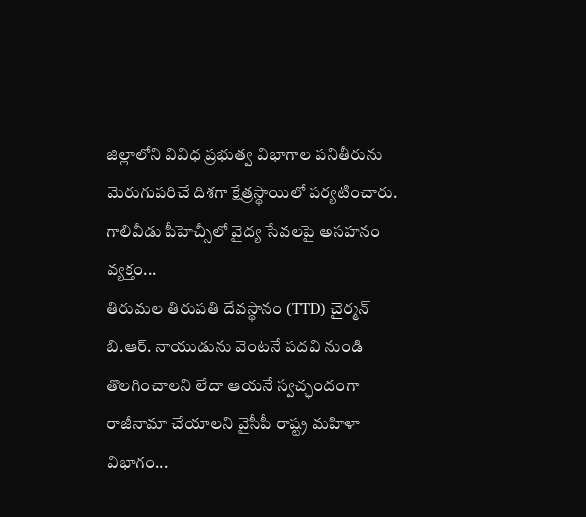జిల్లాలోని వివిధ ప్రభుత్వ విభాగాల పనితీరును మెరుగుపరిచే దిశగా క్షేత్రస్థాయిలో పర్యటించారు. గాలివీడు పీహెచ్సీలో వైద్య సేవలపై అసహనం వ్యక్తం...
తిరుమల తిరుపతి దేవస్థానం (TTD) చైర్మన్ బి.ఆర్. నాయుడును వెంటనే పదవి నుండి తొలగించాలని లేదా ఆయనే స్వచ్ఛందంగా రాజీనామా చేయాలని వైసీపీ రాష్ట్ర మహిళా విభాగం...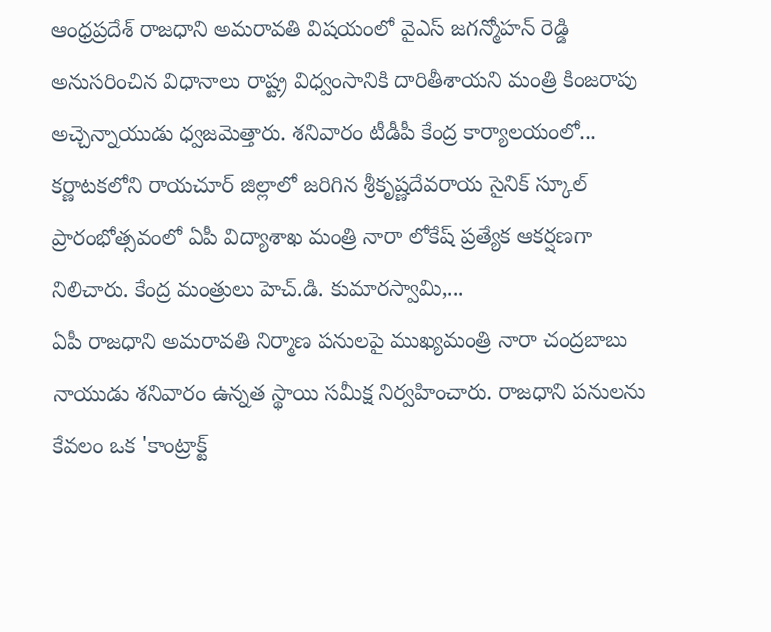ఆంధ్రప్రదేశ్ రాజధాని అమరావతి విషయంలో వైఎస్ జగన్మోహన్ రెడ్డి అనుసరించిన విధానాలు రాష్ట్ర విధ్వంసానికి దారితీశాయని మంత్రి కింజరాపు అచ్చెన్నాయుడు ధ్వజమెత్తారు. శనివారం టీడీపీ కేంద్ర కార్యాలయంలో...
కర్ణాటకలోని రాయచూర్ జిల్లాలో జరిగిన శ్రీకృష్ణదేవరాయ సైనిక్ స్కూల్ ప్రారంభోత్సవంలో ఏపీ విద్యాశాఖ మంత్రి నారా లోకేష్ ప్రత్యేక ఆకర్షణగా నిలిచారు. కేంద్ర మంత్రులు హెచ్.డి. కుమారస్వామి,...
ఏపీ రాజధాని అమరావతి నిర్మాణ పనులపై ముఖ్యమంత్రి నారా చంద్రబాబు నాయుడు శనివారం ఉన్నత స్థాయి సమీక్ష నిర్వహించారు. రాజధాని పనులను కేవలం ఒక 'కాంట్రాక్ట్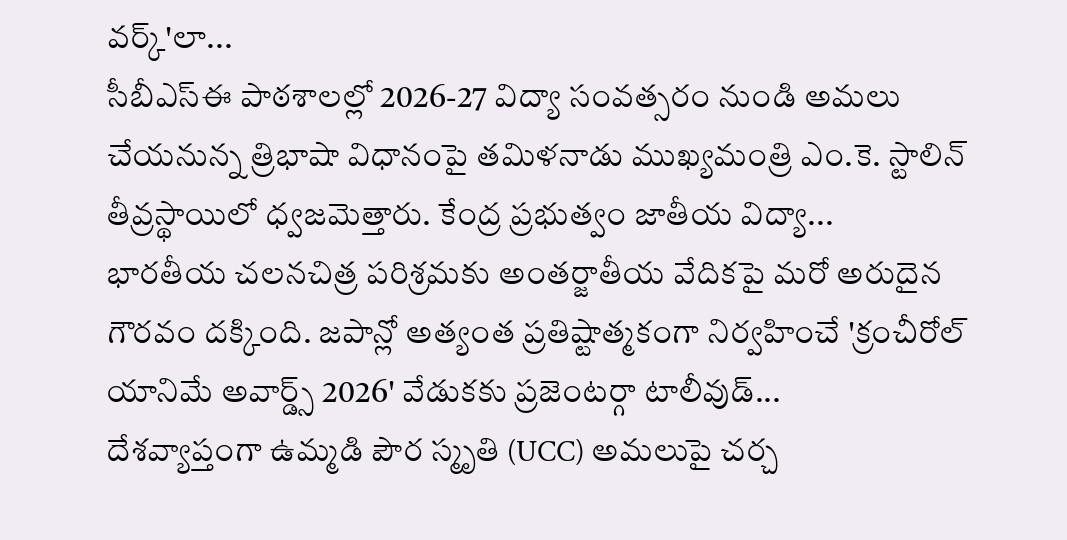వర్క్'లా...
సీబీఎస్ఈ పాఠశాలల్లో 2026-27 విద్యా సంవత్సరం నుండి అమలు చేయనున్న త్రిభాషా విధానంపై తమిళనాడు ముఖ్యమంత్రి ఎం.కె. స్టాలిన్ తీవ్రస్థాయిలో ధ్వజమెత్తారు. కేంద్ర ప్రభుత్వం జాతీయ విద్యా...
భారతీయ చలనచిత్ర పరిశ్రమకు అంతర్జాతీయ వేదికపై మరో అరుదైన గౌరవం దక్కింది. జపాన్లో అత్యంత ప్రతిష్టాత్మకంగా నిర్వహించే 'క్రంచీరోల్ యానిమే అవార్డ్స్ 2026' వేడుకకు ప్రజెంటర్గా టాలీవుడ్...
దేశవ్యాప్తంగా ఉమ్మడి పౌర స్మృతి (UCC) అమలుపై చర్చ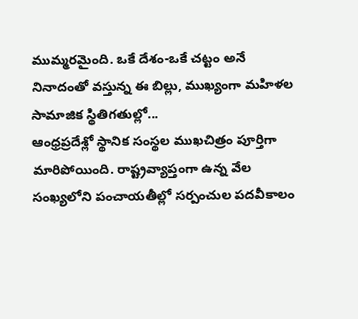ముమ్మరమైంది. ఒకే దేశం-ఒకే చట్టం అనే నినాదంతో వస్తున్న ఈ బిల్లు, ముఖ్యంగా మహిళల సామాజిక స్థితిగతుల్లో...
ఆంధ్రప్రదేశ్లో స్థానిక సంస్థల ముఖచిత్రం పూర్తిగా మారిపోయింది. రాష్ట్రవ్యాప్తంగా ఉన్న వేల సంఖ్యలోని పంచాయతీల్లో సర్పంచుల పదవీకాలం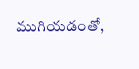ముగియడంతో,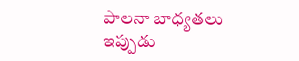పాలనా బాధ్యతలు ఇప్పుడు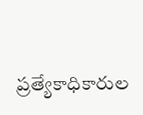ప్రత్యేకాధికారుల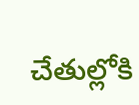చేతుల్లోకి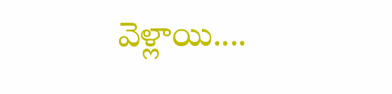వెళ్లాయి....